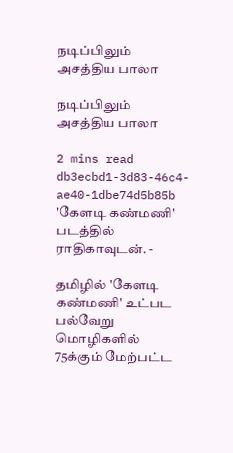நடிப்பிலும் அசத்திய பாலா

நடிப்பிலும் அசத்திய பாலா

2 mins read
db3ecbd1-3d83-46c4-ae40-1dbe74d5b85b
'கேளடி கண்மணி' படத்தில் ராதிகாவுடன். -

தமிழில் 'கேளடி கண்மணி' உட்பட பல்வேறு மொழிகளில் 75க்கும் மேற்பட்ட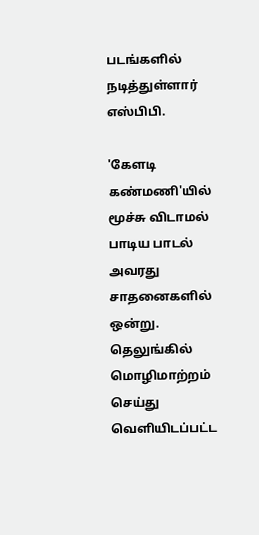படங்களில் நடித்துள்ளார் எஸ்பிபி.

'கேளடி கண்மணி'யில் மூச்சு விடாமல் பாடிய பாடல் அவரது சாதனைகளில் ஒன்று. தெலுங்கில் மொழிமாற்றம் செய்து வெளியிடப்பட்ட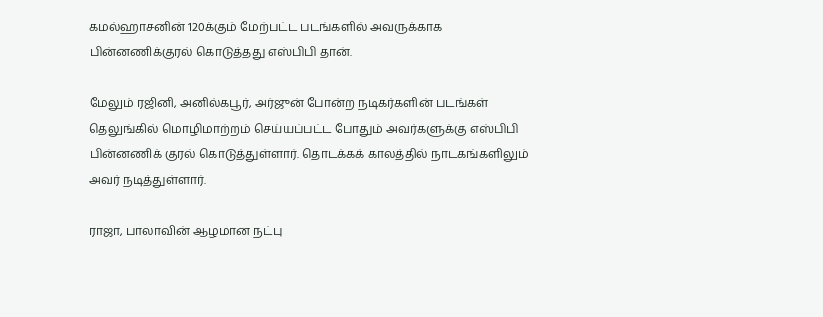கமல்ஹாசனின் 120க்கும் மேற்பட்ட படங்களில் அவருக்காக பின்னணிக்குரல் கொடுத்தது எஸ்பிபி தான்.

மேலும் ரஜினி, அனில்கபூர், அர்ஜுன் போன்ற நடிகர்களின் படங்கள் தெலுங்கில் மொழிமாற்றம் செய்யப்பட்ட போதும் அவர்களுக்கு எஸ்பிபி பின்னணிக் குரல் கொடுத்துள்ளார். தொடக்கக் காலத்தில் நாடகங்களிலும் அவர் நடித்துள்ளார்.

ராஜா, பாலாவின் ஆழமான நட்பு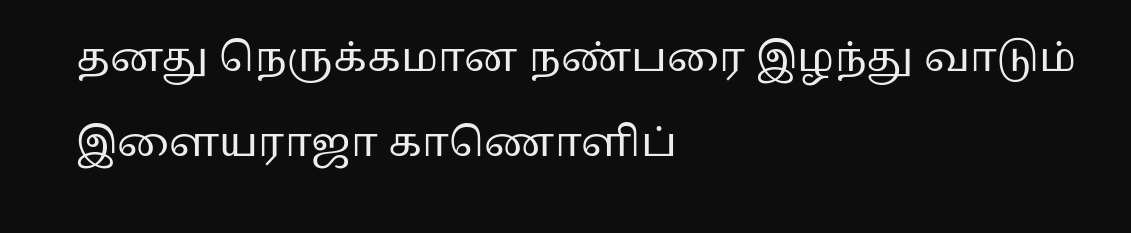தனது நெருக்கமான நண்பரை இழந்து வாடும் இளையராஜா காணொளிப்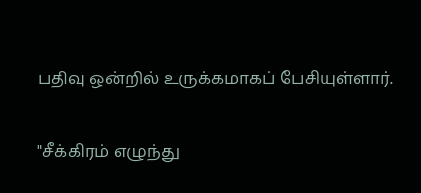பதிவு ஒன்றில் உருக்கமாகப் பேசியுள்ளார்.

"சீக்கிரம் எழுந்து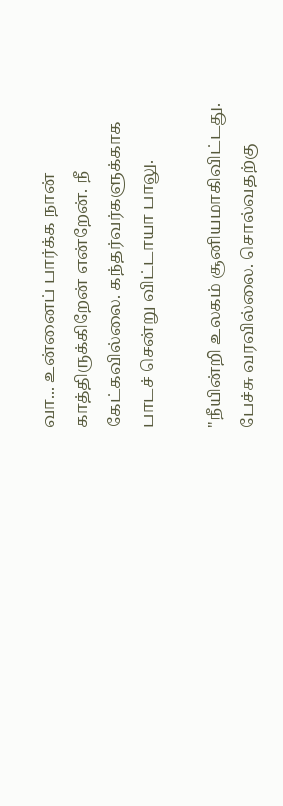வா... உன்னைப் பார்க்க நான் காத்திருக்கிறேன் என்றேன். நீ கேட்கவில்லை. கந்தர்வர்களுக்காக பாடச் சென்று விட்டாயா பாலு.

"நீயின்றி உலகம் சூனியமாகிவிட்டது. பேச்சு வரவில்லை. சொல்வதற்கு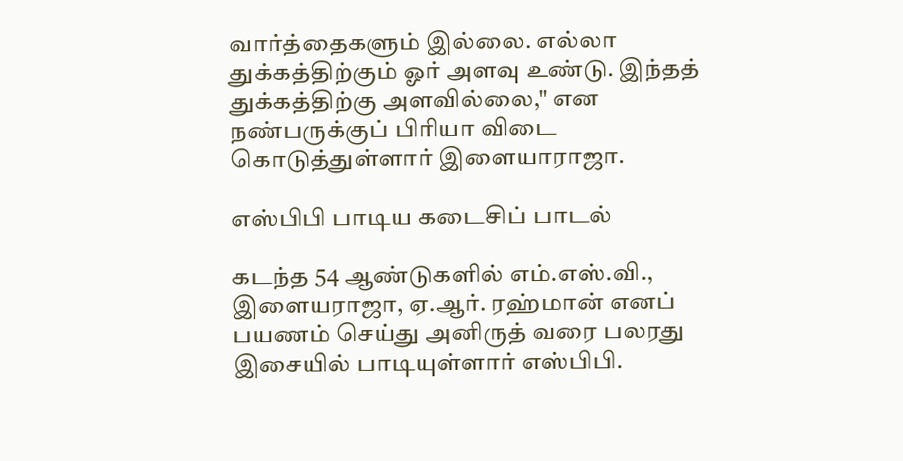வார்த்தைகளும் இல்லை. எல்லா துக்கத்திற்கும் ஓர் அளவு உண்டு. இந்தத் துக்கத்திற்கு அளவில்லை," என நண்பருக்குப் பிரியா விடை கொடுத்துள்ளார் இளையாராஜா.

எஸ்பிபி பாடிய கடைசிப் பாடல்

கடந்த 54 ஆண்டுகளில் எம்.எஸ்.வி., இளையராஜா, ஏ.ஆர். ரஹ்மான் எனப் பயணம் செய்து அனிருத் வரை பலரது இசையில் பாடியுள்ளார் எஸ்பிபி.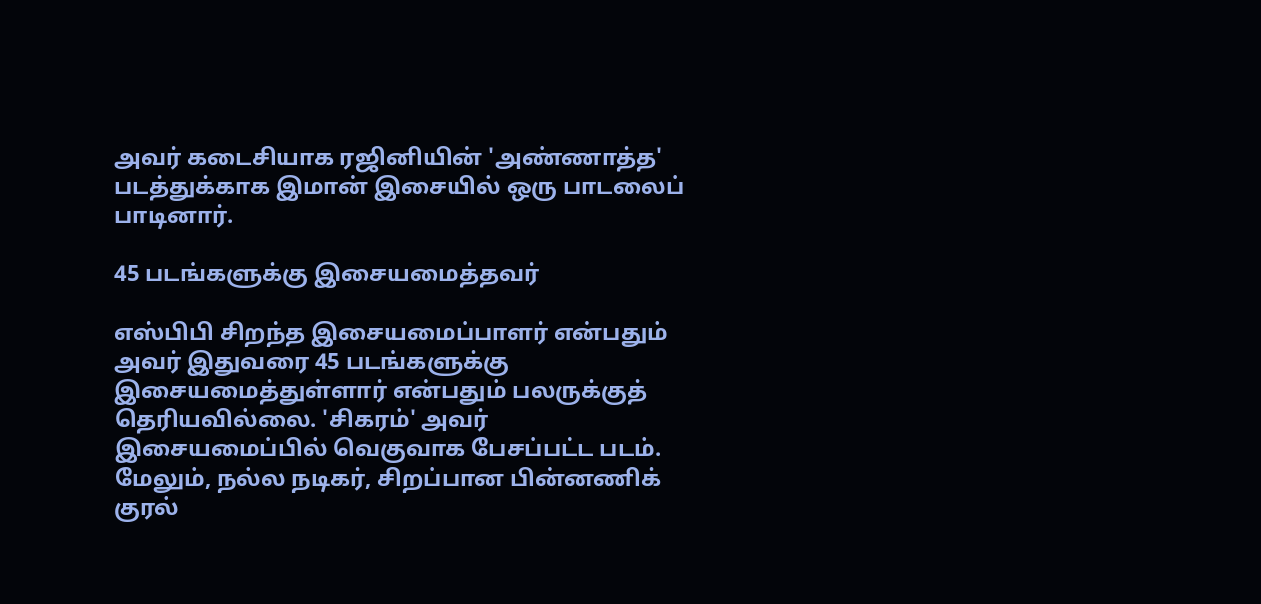அவர் கடைசியாக ரஜினியின் 'அண்ணாத்த' படத்துக்காக இமான் இசையில் ஒரு பாடலைப் பாடினார்.

45 படங்களுக்கு இசையமைத்தவர்

எஸ்பிபி சிறந்த இசையமைப்பாளர் என்பதும் அவர் இதுவரை 45 படங்களுக்கு இசையமைத்துள்ளார் என்பதும் பலருக்குத் தெரியவில்லை. 'சிகரம்' அவர் இசையமைப்பில் வெகுவாக பேசப்பட்ட படம். மேலும், நல்ல நடிகர், சிறப்பான பின்னணிக் குரல்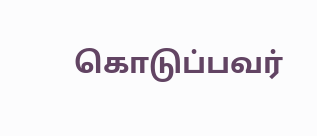கொடுப்பவர்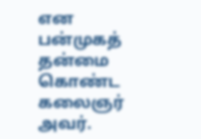என பன்முகத் தன்மை கொண்ட கலைஞர் அவர்.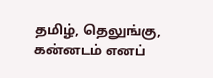தமிழ், தெலுங்கு, கன்னடம் எனப்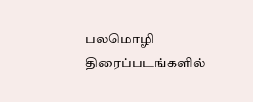பலமொழி திரைப்படங்களில்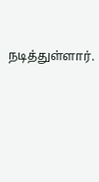நடித்துள்ளார்.